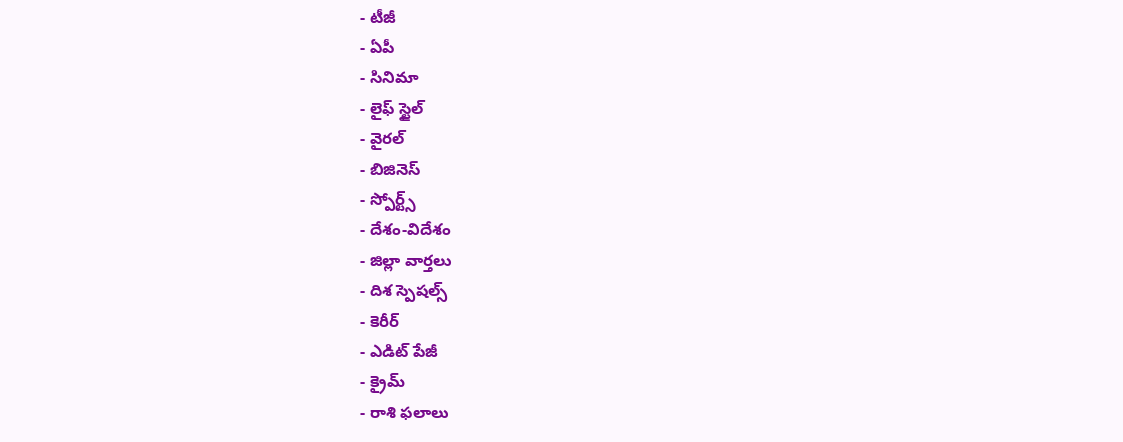- టీజీ
- ఏపీ
- సినిమా
- లైఫ్ స్టైల్
- వైరల్
- బిజినెస్
- స్పోర్ట్స్
- దేశం-విదేశం
- జిల్లా వార్తలు
- దిశ స్పెషల్స్
- కెరీర్
- ఎడిట్ పేజీ
- క్రైమ్
- రాశి ఫలాలు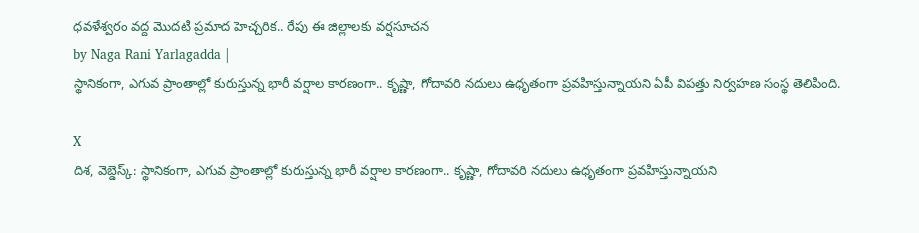ధవళేశ్వరం వద్ద మొదటి ప్రమాద హెచ్చరిక.. రేపు ఈ జిల్లాలకు వర్షసూచన
by Naga Rani Yarlagadda |
స్థానికంగా, ఎగువ ప్రాంతాల్లో కురుస్తున్న భారీ వర్షాల కారణంగా.. కృష్ణా, గోదావరి నదులు ఉధృతంగా ప్రవహిస్తున్నాయని ఏపీ విపత్తు నిర్వహణ సంస్థ తెలిపింది.

X
దిశ, వెబ్డెస్క్: స్థానికంగా, ఎగువ ప్రాంతాల్లో కురుస్తున్న భారీ వర్షాల కారణంగా.. కృష్ణా, గోదావరి నదులు ఉధృతంగా ప్రవహిస్తున్నాయని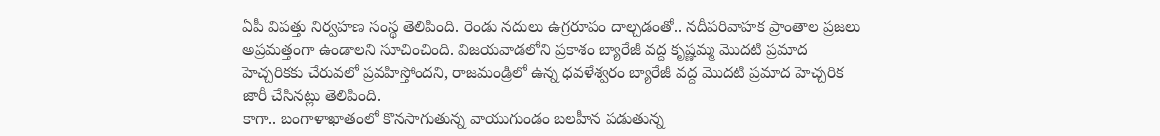ఏపీ విపత్తు నిర్వహణ సంస్థ తెలిపింది. రెండు నదులు ఉగ్రరూపం దాల్చడంతో.. నదీపరివాహక ప్రాంతాల ప్రజలు అప్రమత్తంగా ఉండాలని సూచించింది. విజయవాడలోని ప్రకాశం బ్యారేజీ వద్ద కృష్ణమ్మ మొదటి ప్రమాద హెచ్చరికకు చేరువలో ప్రవహిస్తోందని, రాజమండ్రిలో ఉన్న ధవళేశ్వరం బ్యారేజీ వద్ద మొదటి ప్రమాద హెచ్చరిక జారీ చేసినట్లు తెలిపింది.
కాగా.. బంగాళాఖాతంలో కొనసాగుతున్న వాయుగుండం బలహీన పడుతున్న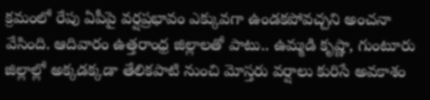క్రమంలో రేపు ఏపీపై వర్షప్రభావం ఎక్కువగా ఉండకపోవచ్చని అంచనా వేసింది. ఆదివారం ఉత్తరాంధ్ర జిల్లాలతో పాటు.. ఉమ్మడి కృష్ణా, గుంటూరు జిల్లాల్లో అక్కడక్కడా తేలికపాటి నుంచి మోస్తరు వర్షాలు కురిసే అవకాశం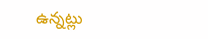ఉన్నట్లు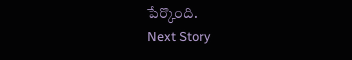పేర్కొంది.
Next Story